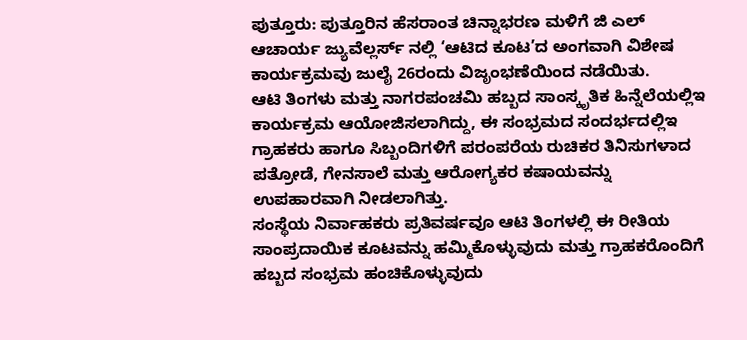ಪುತ್ತೂರು: ಪುತ್ತೂರಿನ ಹೆಸರಾಂತ ಚಿನ್ನಾಭರಣ ಮಳಿಗೆ ಜಿ ಎಲ್ ಆಚಾರ್ಯ ಜ್ಯುವೆಲ್ಲರ್ಸ್ ನಲ್ಲಿ ‘ಆಟಿದ ಕೂಟ’ದ ಅಂಗವಾಗಿ ವಿಶೇಷ ಕಾರ್ಯಕ್ರಮವು ಜುಲೈ 26ರಂದು ವಿಜೃಂಭಣೆಯಿಂದ ನಡೆಯಿತು.
ಆಟಿ ತಿಂಗಳು ಮತ್ತು ನಾಗರಪಂಚಮಿ ಹಬ್ಬದ ಸಾಂಸ್ಕೃತಿಕ ಹಿನ್ನೆಲೆಯಲ್ಲಿಇ ಕಾರ್ಯಕ್ರಮ ಆಯೋಜಿಸಲಾಗಿದ್ದು, ಈ ಸಂಭ್ರಮದ ಸಂದರ್ಭದಲ್ಲಿಇ ಗ್ರಾಹಕರು ಹಾಗೂ ಸಿಬ್ಬಂದಿಗಳಿಗೆ ಪರಂಪರೆಯ ರುಚಿಕರ ತಿನಿಸುಗಳಾದ ಪತ್ರೋಡೆ, ಗೇನಸಾಲೆ ಮತ್ತು ಆರೋಗ್ಯಕರ ಕಷಾಯವನ್ನು ಉಪಹಾರವಾಗಿ ನೀಡಲಾಗಿತ್ತು.
ಸಂಸ್ಥೆಯ ನಿರ್ವಾಹಕರು ಪ್ರತಿವರ್ಷವೂ ಆಟಿ ತಿಂಗಳಲ್ಲಿ ಈ ರೀತಿಯ ಸಾಂಪ್ರದಾಯಿಕ ಕೂಟವನ್ನು ಹಮ್ಮಿಕೊಳ್ಳುವುದು ಮತ್ತು ಗ್ರಾಹಕರೊಂದಿಗೆ ಹಬ್ಬದ ಸಂಭ್ರಮ ಹಂಚಿಕೊಳ್ಳುವುದು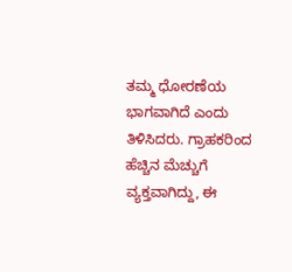ತಮ್ಮ ಧೋರಣೆಯ ಭಾಗವಾಗಿದೆ ಎಂದು ತಿಳಿಸಿದರು. ಗ್ರಾಹಕರಿಂದ ಹೆಚ್ಚಿನ ಮೆಚ್ಚುಗೆ ವ್ಯಕ್ತವಾಗಿದ್ದು, ಈ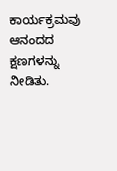ಕಾರ್ಯಕ್ರಮವು ಆನಂದದ ಕ್ಷಣಗಳನ್ನು ನೀಡಿತು.